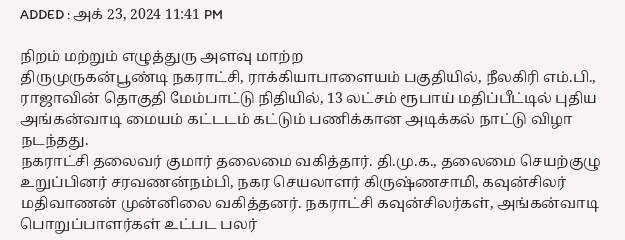ADDED : அக் 23, 2024 11:41 PM

நிறம் மற்றும் எழுத்துரு அளவு மாற்ற
திருமுருகன்பூண்டி நகராட்சி, ராக்கியாபாளையம் பகுதியில், நீலகிரி எம்.பி., ராஜாவின் தொகுதி மேம்பாட்டு நிதியில், 13 லட்சம் ரூபாய் மதிப்பீட்டில் புதிய அங்கன்வாடி மையம் கட்டடம் கட்டும் பணிக்கான அடிக்கல் நாட்டு விழா நடந்தது.
நகராட்சி தலைவர் குமார் தலைமை வகித்தார். தி.மு.க., தலைமை செயற்குழு உறுப்பினர் சரவணன்நம்பி, நகர செயலாளர் கிருஷ்ணசாமி, கவுன்சிலர் மதிவாணன் முன்னிலை வகித்தனர். நகராட்சி கவுன்சிலர்கள், அங்கன்வாடி பொறுப்பாளர்கள் உட்பட பலர்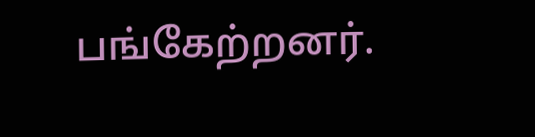பங்கேற்றனர்.